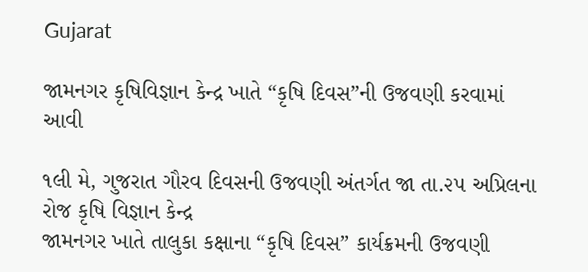Gujarat

જામનગર કૃષિવિજ્ઞાન કેન્દ્ર ખાતે “કૃષિ દિવસ”ની ઉજવણી કરવામાં આવી

૧લી મે, ગુજરાત ગૌરવ દિવસની ઉજવણી અંતર્ગત જા તા.૨૫ અપ્રિલના રોજ કૃષિ વિજ્ઞાન કેન્દ્ર
જામનગર ખાતે તાલુકા કક્ષાના “કૃષિ દિવસ” કાર્યક્રમની ઉજવણી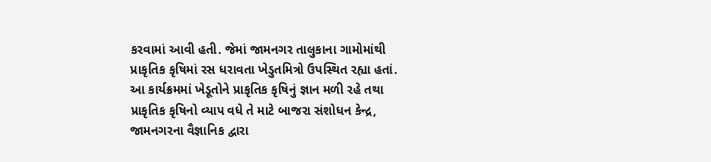કરવામાં આવી હતી. જેમાં જામનગર તાલુકાના ગામોમાંથી
પ્રાકૃતિક કૃષિમાં રસ ધરાવતા ખેડુતમિત્રો ઉપસ્થિત રહ્યા હતાં.
આ કાર્યક્રમમાં ખેડૂતોને પ્રાકૃતિક કૃષિનું જ્ઞાન મળી રહે તથા પ્રાકૃતિક કૃષિનો વ્યાપ વધે તે માટે બાજરા સંશોધન કેન્દ્ર,
જામનગરના વૈજ્ઞાનિક દ્વારા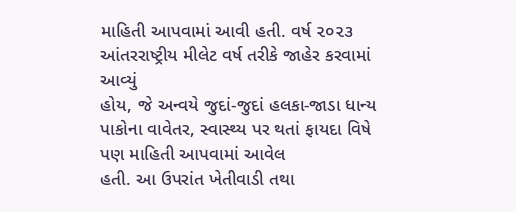માહિતી આપવામાં આવી હતી. વર્ષ ૨૦૨૩ આંતરરાષ્ટ્રીય મીલેટ વર્ષ તરીકે જાહેર કરવામાં આવ્યું
હોય, જે અન્વયે જુદાં-જુદાં હલકા-જાડા ધાન્ય પાકોના વાવેતર, સ્વાસ્થ્ય પર થતાં ફાયદા વિષે પણ માહિતી આપવામાં આવેલ
હતી. આ ઉપરાંત ખેતીવાડી તથા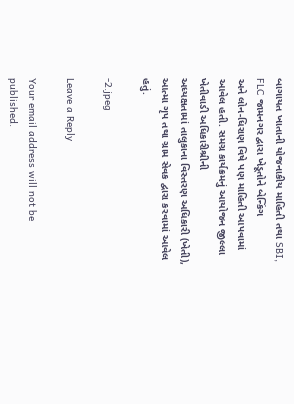બાગાયત ખાતાની યોજનાકીય માહિતી તથા SBI, FLC જામનગર દ્વારા ખેડૂતોને બેન્કિંગ
અને લોન-ધિરાણ વિષે પણ માહિતી આપવામાં આવેલ હતી. સમગ્ર કાર્યક્રમનું આયોજન જીલ્લા ખેતીવાડી અધિકારીશ્રીની
અધ્યક્ષતામાં તાલુકાના વિસ્તરણ અધિકારી (ખેતી), આત્મા ગૃપ તથા ગ્રામ સેવક દ્વારા કરવામાં આવેલ હતું.

-2.jpeg

Leave a Reply

Your email address will not be published.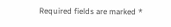Required fields are marked *